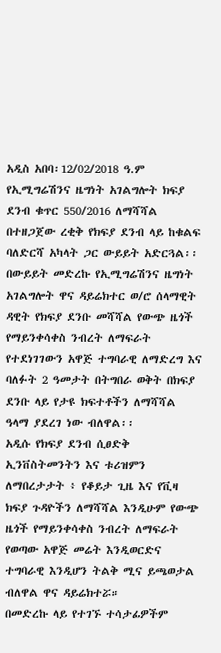አዲስ አበባ፡12/02/2018 ዓ.ም
የኢሚግሬሽንና ዜግነት አገልግሎት ክፍያ ደንብ ቁጥር 550/2016 ለማሻሻል በተዘጋጀው ረቂቅ የክፍያ ደንብ ላይ ከቁልፍ ባለድርሻ አካላት ጋር ውይይት አድርጓል፡፡
በውይይት መድረኩ የኢሚግሬሽንና ዜግነት አገልግሎት ዋና ዳይሬክተር ወ/ሮ ሰላማዊት ዳዊት የክፍያ ደንቡ መሻሻል የውጭ ዜጎች የማይንቀሳቀስ ንብረት ለማፍራት የተደነገገውን አዋጅ ተግባራዊ ለማድረግ እና ባለፉት 2 ዓመታት በትግበራ ወቅት በክፍያ ደንቡ ላይ የታዩ ክፍተቶችን ለማሻሻል ዓላማ ያደረገ ነው ብለዋል፡፡
አዲሱ የክፍያ ደንብ ሲፀድቅ ኢንቨስትመንትን እና ቱሪዝምን ለማበረታታት ፥ የቆይታ ጊዜ እና የቪዛ ክፍያ ጉዳዮችን ለማሻሻል እንዲሁም የውጭ ዜጎች የማይንቀሳቀስ ንብረት ለማፍራት የወጣው አዋጅ መሬት እንዲወርድና ተግባራዊ እንዲሆን ትልቅ ሚና ይጫወታል ብለዋል ዋና ዳይሬክተሯ።
በመድረኩ ላይ የተገኙ ተሳታፊዎችም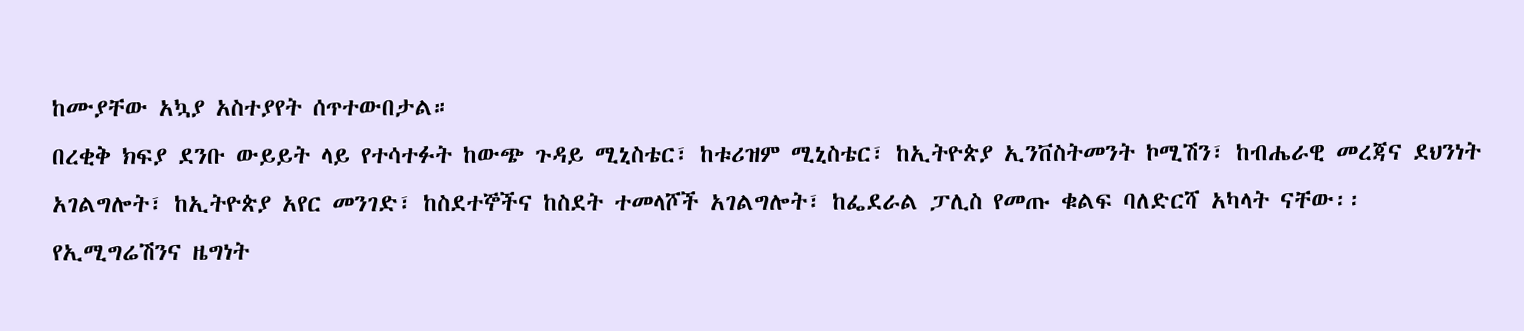ከሙያቸው አኳያ አስተያየት ሰጥተውበታል።
በረቂቅ ክፍያ ደንቡ ውይይት ላይ የተሳተፉት ከውጭ ጉዳይ ሚኒስቴር፣ ከቱሪዝም ሚኒስቴር፣ ከኢትዮጵያ ኢንቨስትመንት ኮሚሽን፣ ከብሔራዊ መረጃና ደህንነት አገልግሎት፣ ከኢትዮጵያ አየር መንገድ፣ ከስደተኞችና ከስደት ተመላሾች አገልግሎት፣ ከፌደራል ፓሊስ የመጡ ቁልፍ ባለድርሻ አካላት ናቸው፡፡
የኢሚግሬሽንና ዜግነት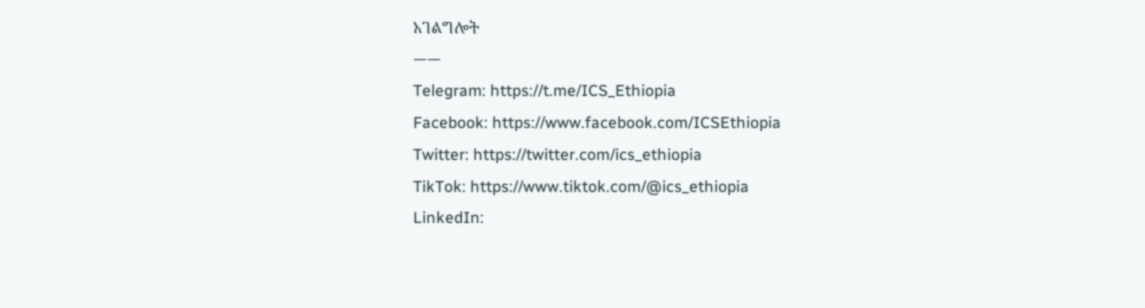አገልግሎት
——
Telegram: https://t.me/ICS_Ethiopia
Facebook: https://www.facebook.com/ICSEthiopia
Twitter: https://twitter.com/ics_ethiopia
TikTok: https://www.tiktok.com/@ics_ethiopia
LinkedIn: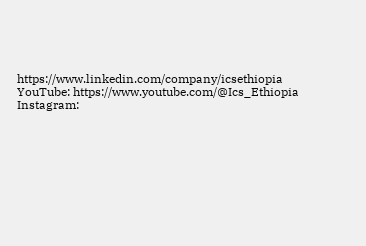https://www.linkedin.com/company/icsethiopia
YouTube: https://www.youtube.com/@Ics_Ethiopia
Instagram: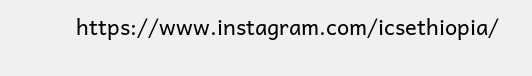https://www.instagram.com/icsethiopia/